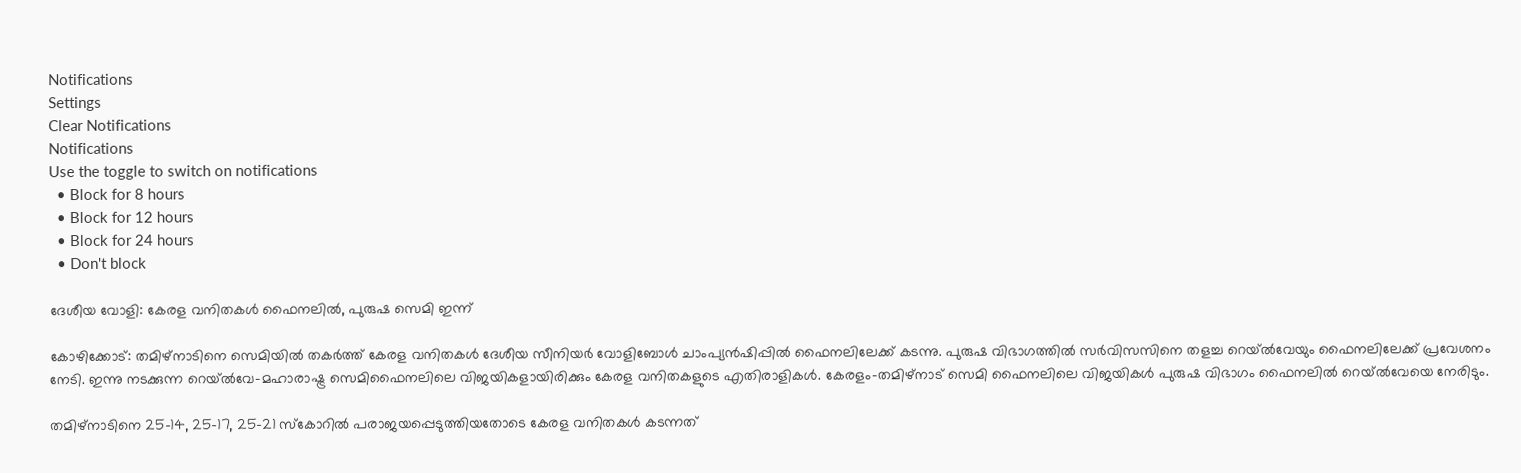Notifications
Settings
Clear Notifications
Notifications
Use the toggle to switch on notifications
  • Block for 8 hours
  • Block for 12 hours
  • Block for 24 hours
  • Don't block

ദേശീയ വോളി: കേരള വനിതകള്‍ ഫൈനലില്‍, പുരുഷ സെമി ഇന്ന്

കോഴിക്കോട്: തമിഴ്‌നാടിനെ സെമിയില്‍ തകര്‍ത്ത് കേരള വനിതകള്‍ ദേശീയ സീനിയര്‍ വോളിബോള്‍ ചാംപ്യന്‍ഷിപ്പില്‍ ഫൈനലിലേക്ക് കടന്നു. പുരുഷ വിഭാഗത്തില്‍ സര്‍വിസസിനെ തളച്ച റെയ്ല്‍വേയും ഫൈനലിലേക്ക് പ്രവേശനം നേടി. ഇന്നു നടക്കുന്ന റെയ്ല്‍വേ-മഹാരാഷ്ട്ര സെമിഫൈനലിലെ വിജയികളായിരിക്കും കേരള വനിതകളുടെ എതിരാളികള്‍. കേരളം-തമിഴ്‌നാട് സെമി ഫൈനലിലെ വിജയികള്‍ പുരുഷ വിഭാഗം ഫൈനലില്‍ റെയ്ല്‍വേയെ നേരിടും.

തമിഴ്‌നാടിനെ 25-14, 25-17, 25-21 സ്‌കോറില്‍ പരാജയപ്പെടുത്തിയതോടെ കേരള വനിതകള്‍ കടന്നത്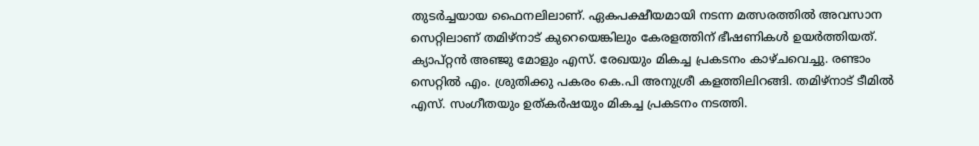തുടര്‍ച്ചയായ ഫൈനലിലാണ്. ഏകപക്ഷീയമായി നടന്ന മത്സരത്തില്‍ അവസാന സെറ്റിലാണ് തമിഴ്‌നാട് കുറെയെങ്കിലും കേരളത്തിന് ഭീഷണികള്‍ ഉയര്‍ത്തിയത്. ക്യാപ്റ്റന്‍ അഞ്ജു മോളും എസ്. രേഖയും മികച്ച പ്രകടനം കാഴ്ചവെച്ചു. രണ്ടാം സെറ്റില്‍ എം. ശ്രുതിക്കു പകരം കെ.പി അനുശ്രീ കളത്തിലിറങ്ങി. തമിഴ്‌നാട് ടീമില്‍ എസ്. സംഗീതയും ഉത്കര്‍ഷയും മികച്ച പ്രകടനം നടത്തി.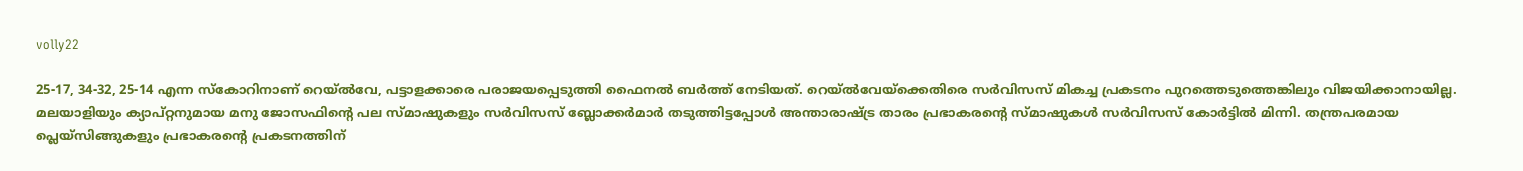volly22

25-17, 34-32, 25-14 എന്ന സ്‌കോറിനാണ് റെയ്ല്‍വേ, പട്ടാളക്കാരെ പരാജയപ്പെടുത്തി ഫൈനല്‍ ബര്‍ത്ത് നേടിയത്. റെയ്ല്‍വേയ്‌ക്കെതിരെ സര്‍വിസസ് മികച്ച പ്രകടനം പുറത്തെടുത്തെങ്കിലും വിജയിക്കാനായില്ല. മലയാളിയും ക്യാപ്റ്റനുമായ മനു ജോസഫിന്റെ പല സ്മാഷുകളും സര്‍വിസസ് ബ്ലോക്കര്‍മാര്‍ തടുത്തിട്ടപ്പോള്‍ അന്താരാഷ്ട്ര താരം പ്രഭാകരന്റെ സ്മാഷുകള്‍ സര്‍വിസസ് കോര്‍ട്ടില്‍ മിന്നി. തന്ത്രപരമായ പ്ലെയ്‌സിങ്ങുകളും പ്രഭാകരന്റെ പ്രകടനത്തിന്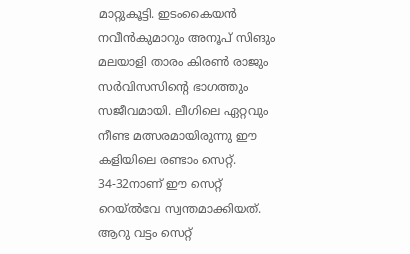മാറ്റുകൂട്ടി. ഇടംകൈയന്‍ നവീന്‍കുമാറും അനൂപ് സിങും മലയാളി താരം കിരണ്‍ രാജും സര്‍വിസസിന്റെ ഭാഗത്തും സജീവമായി. ലീഗിലെ ഏറ്റവും നീണ്ട മത്സരമായിരുന്നു ഈ കളിയിലെ രണ്ടാം സെറ്റ്. 34-32നാണ് ഈ സെറ്റ് റെയ്ല്‍വേ സ്വന്തമാക്കിയത്. ആറു വട്ടം സെറ്റ്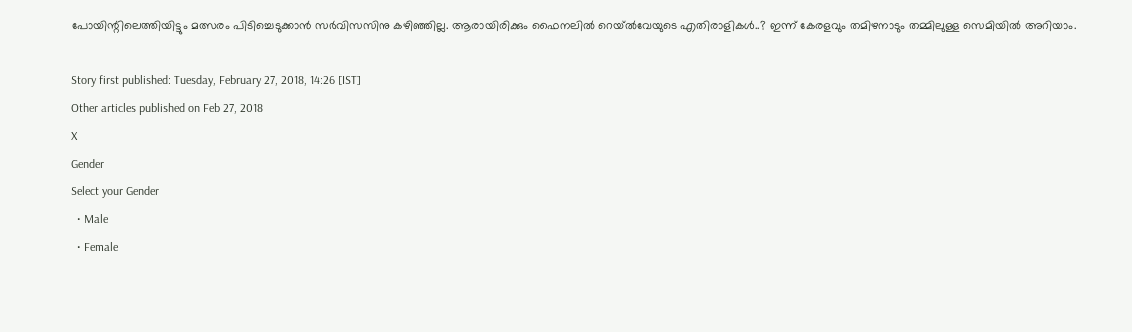പോയിന്റിലെത്തിയിട്ടും മത്സരം പിടിച്ചെടുക്കാന്‍ സര്‍വിസസിനു കഴിഞ്ഞില്ല. ആരായിരിക്കും ഫൈനലില്‍ റെയ്ല്‍വേയുടെ എതിരാളികള്‍..? ഇന്ന് കേരളവും തമിഴനാടും തമ്മിലുള്ള സെമിയില്‍ അറിയാം.

Story first published: Tuesday, February 27, 2018, 14:26 [IST]
Other articles published on Feb 27, 2018
X
Gender
Select your Gender
  • Male
  • Female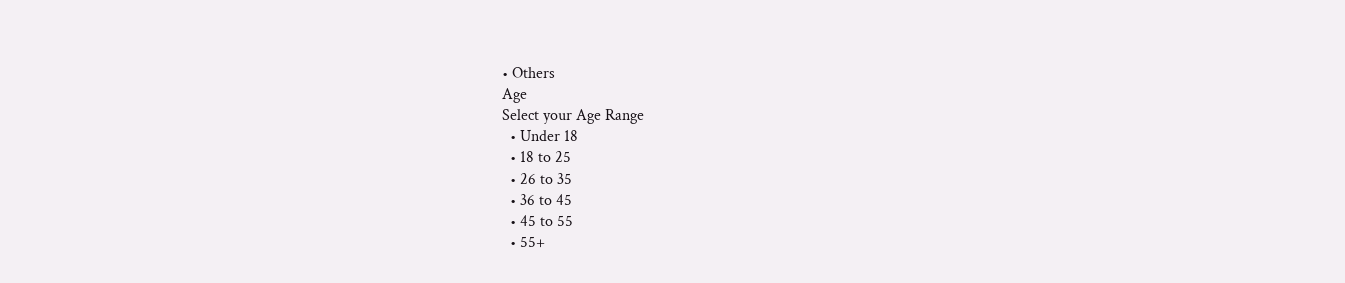• Others
Age
Select your Age Range
  • Under 18
  • 18 to 25
  • 26 to 35
  • 36 to 45
  • 45 to 55
  • 55+